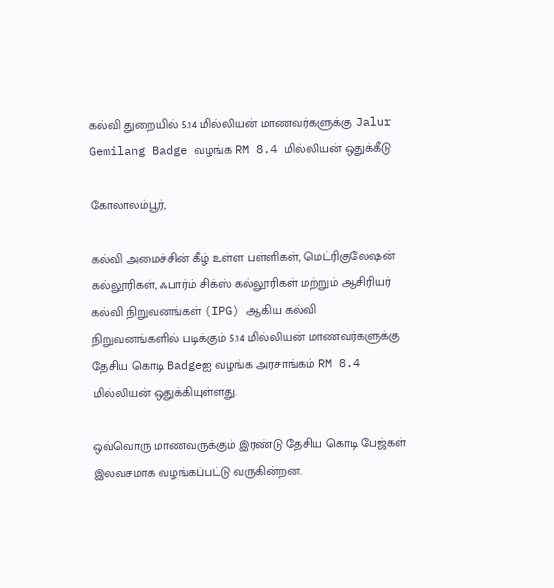கல்வி துறையில் 5.14 மில்லியன் மாணவர்களுக்கு Jalur Gemilang Badge வழங்க RM 8.4 மில்லியன் ஒதுக்கீடு

கோலாலம்பூர்,

கல்வி அமைச்சின் கீழ் உள்ள பள்ளிகள், மெட்ரிகுலேஷன் கல்லூரிகள், ஃபார்ம் சிக்ஸ் கல்லூரிகள் மற்றும் ஆசிரியர் கல்வி நிறுவனங்கள் (IPG) ஆகிய கல்வி நிறுவனங்களில் படிக்கும் 5.14 மில்லியன் மாணவர்களுக்கு தேசிய கொடி Badgeஐ வழங்க அரசாங்கம் RM 8.4 மில்லியன் ஒதுக்கியுள்ளது.

ஒவ்வொரு மாணவருக்கும் இரண்டு தேசிய கொடி பேஜ்கள் இலவசமாக வழங்கப்பட்டு வருகின்றன.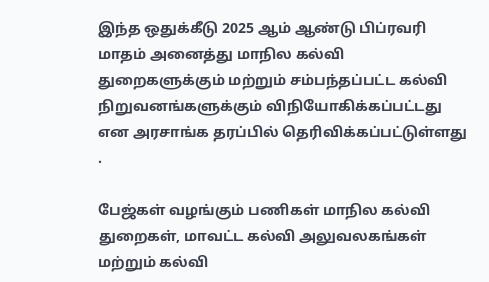இந்த ஒதுக்கீடு 2025 ஆம் ஆண்டு பிப்ரவரி மாதம் அனைத்து மாநில கல்வி துறைகளுக்கும் மற்றும் சம்பந்தப்பட்ட கல்வி நிறுவனங்களுக்கும் விநியோகிக்கப்பட்டது என அரசாங்க தரப்பில் தெரிவிக்கப்பட்டுள்ளது .

பேஜ்கள் வழங்கும் பணிகள் மாநில கல்வி துறைகள், மாவட்ட கல்வி அலுவலகங்கள் மற்றும் கல்வி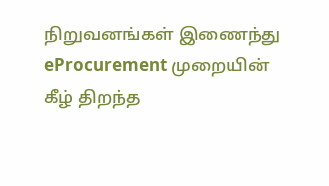நிறுவனங்கள் இணைந்து eProcurement முறையின் கீழ் திறந்த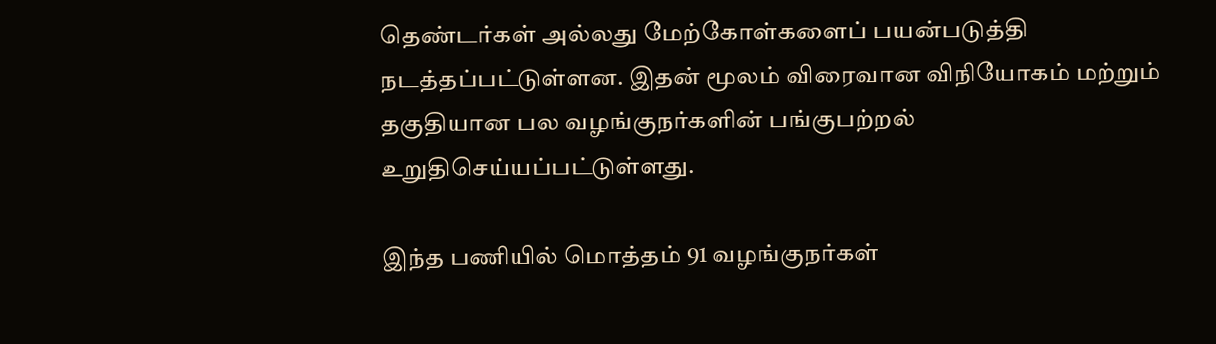தெண்டர்கள் அல்லது மேற்கோள்களைப் பயன்படுத்தி நடத்தப்பட்டுள்ளன. இதன் மூலம் விரைவான விநியோகம் மற்றும் தகுதியான பல வழங்குநர்களின் பங்குபற்றல் உறுதிசெய்யப்பட்டுள்ளது.

இந்த பணியில் மொத்தம் 91 வழங்குநர்கள்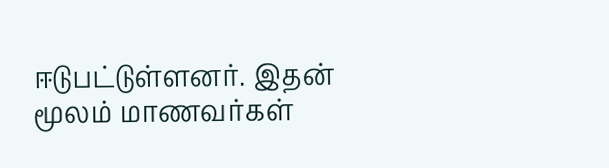ஈடுபட்டுள்ளனர். இதன் மூலம் மாணவர்கள்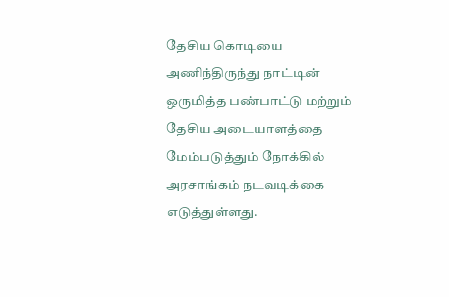தேசிய கொடியை அணிந்திருந்து நாட்டின் ஒருமித்த பண்பாட்டு மற்றும் தேசிய அடையாளத்தை மேம்படுத்தும் நோக்கில் அரசாங்கம் நடவடிக்கை எடுத்துள்ளது.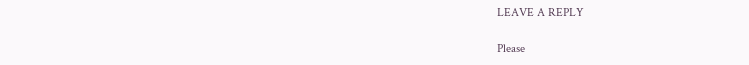LEAVE A REPLY

Please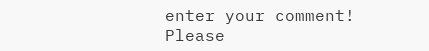enter your comment!
Please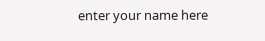enter your name here